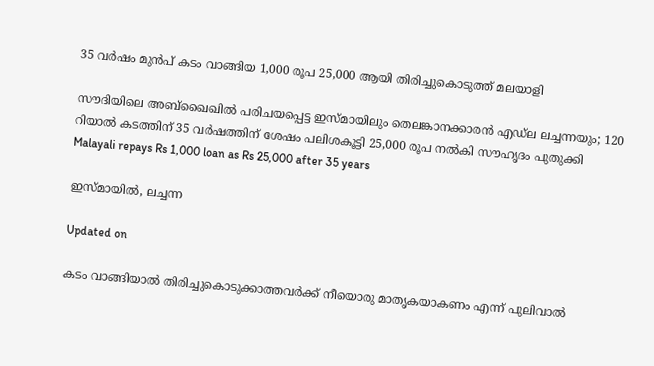35 വർഷം മുൻപ് കടം വാങ്ങിയ 1,000 രൂപ 25,000 ആയി തിരിച്ചുകൊടുത്ത് മലയാളി

സൗദിയിലെ അബ്ഖൈഖിൽ പരിചയപ്പെട്ട ഇസ്മായിലും തെലങ്കാനക്കാരൻ എഡ്‌ല ലച്ചന്നയും; 120 റിയാൽ കടത്തിന് 35 വർഷത്തിന് ശേഷം പലിശകൂട്ടി 25,000 രൂപ നൽകി സൗഹൃദം പുതുക്കി
Malayali repays Rs 1,000 loan as Rs 25,000 after 35 years

ഇസ്മായിൽ, ലച്ചന്ന

Updated on

കടം വാങ്ങിയാൽ തിരിച്ചുകൊടുക്കാത്തവർക്ക് നീയൊരു മാതൃകയാകണം എന്ന് പുലിവാൽ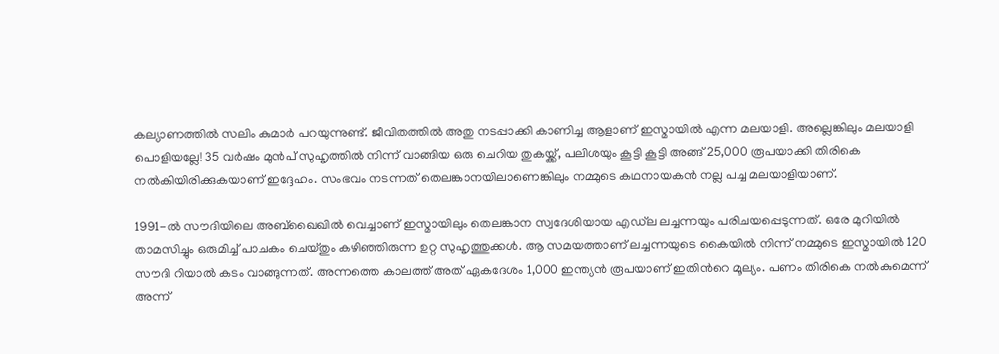കല്യാണത്തിൽ സലിം കുമാർ പറയുന്നുണ്ട്. ജീവിതത്തിൽ അതു നടപ്പാക്കി കാണിച്ച ആളാണ് ഇസ്മായിൽ എന്ന മലയാളി. അല്ലെങ്കിലും മലയാളി പൊളിയല്ലേ! 35 വർഷം മുൻപ് സുഹൃത്തിൽ നിന്ന് വാങ്ങിയ ഒരു ചെറിയ തുകയ്ക്ക്, പലിശയും കൂട്ടി കൂട്ടി അങ്ങ് 25,000 രൂപയാക്കി തിരികെ നൽകിയിരിക്കുകയാണ് ഇദ്ദേഹം. സംഭവം നടന്നത് തെലങ്കാനയിലാണെങ്കിലും നമ്മുടെ കഥനായകൻ നല്ല പച്ച മലയാളിയാണ്.

1991-ൽ സൗദിയിലെ അബ്ഖൈഖിൽ വെച്ചാണ് ഇസ്മായിലും തെലങ്കാന സ്വദേശിയായ എഡ്‌ല ലച്ചന്നയും പരിചയപ്പെടുന്നത്. ഒരേ മുറിയിൽ താമസിച്ചും ഒരുമിച്ച് പാചകം ചെയ്തും കഴിഞ്ഞിരുന്ന ഉറ്റ സുഹൃത്തുക്കൾ. ആ സമയത്താണ് ലച്ചന്നയുടെ കൈയിൽ നിന്ന് നമ്മുടെ ഇസ്മായിൽ 120 സൗദി റിയാൽ കടം വാങ്ങുന്നത്. അന്നത്തെ കാലത്ത് അത് ഏകദേശം 1,000 ഇന്ത്യൻ രൂപയാണ് ഇതിന്‍റെ മൂല്യം. പണം തിരികെ നൽകുമെന്ന് അന്ന്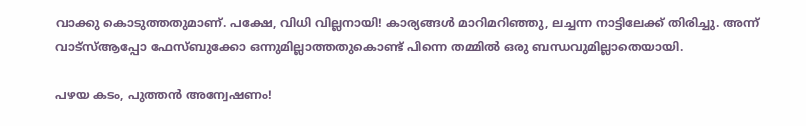വാക്കു കൊടുത്തതുമാണ്. പക്ഷേ, വിധി വില്ലനായി! കാര്യങ്ങൾ മാറിമറിഞ്ഞു, ലച്ചന്ന നാട്ടിലേക്ക് തിരിച്ചു. അന്ന് വാട്‌സ്ആപ്പോ ഫേസ്ബുക്കോ ഒന്നുമില്ലാത്തതുകൊണ്ട് പിന്നെ തമ്മിൽ ഒരു ബന്ധവുമില്ലാതെയായി.

പഴയ കടം, പുത്തൻ അന്വേഷണം!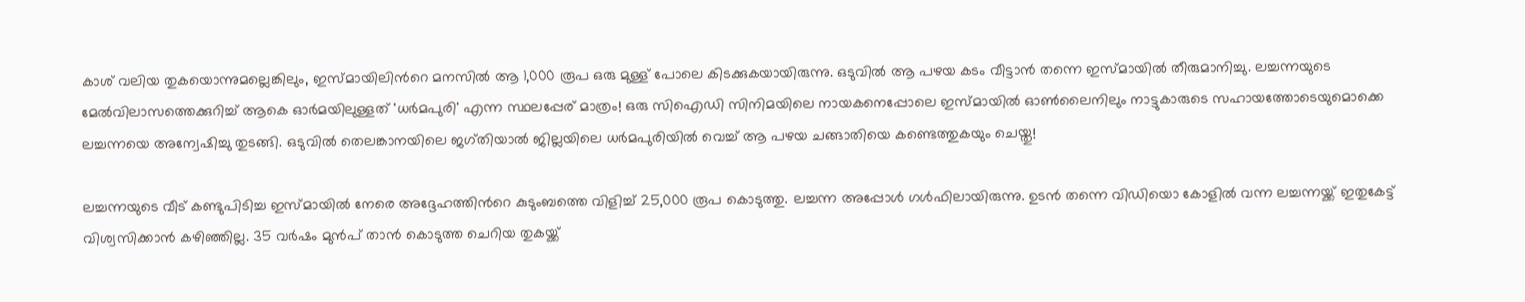കാശ് വലിയ തുകയൊന്നുമല്ലെങ്കിലും, ഇസ്മായിലിന്‍റെ മനസിൽ ആ 1,000 രൂപ ഒരു മുള്ള് പോലെ കിടക്കുകയായിരുന്നു. ഒടുവിൽ ആ പഴയ കടം വീട്ടാൻ തന്നെ ഇസ്മായിൽ തീരുമാനിച്ചു. ലച്ചന്നയുടെ മേൽവിലാസത്തെക്കുറിച്ച് ആകെ ഓർമയിലുള്ളത് 'ധർമപുരി' എന്ന സ്ഥലപ്പേര് മാത്രം! ഒരു സിഐഡി സിനിമയിലെ നായകനെപ്പോലെ ഇസ്മായിൽ ഓൺലൈനിലും നാട്ടുകാരുടെ സഹായത്തോടെയുമൊക്കെ ലച്ചന്നയെ അന്വേഷിച്ചു തുടങ്ങി. ഒടുവിൽ തെലങ്കാനയിലെ ജഗ്തിയാൽ ജില്ലയിലെ ധർമപുരിയിൽ വെച്ച് ആ പഴയ ചങ്ങാതിയെ കണ്ടെത്തുകയും ചെയ്തു!

ലച്ചന്നയുടെ വീട് കണ്ടുപിടിച്ച ഇസ്മായിൽ നേരെ അദ്ദേഹത്തിന്‍റെ കുടുംബത്തെ വിളിച്ച് 25,000 രൂപ കൊടുത്തു. ലച്ചന്ന അപ്പോൾ ഗൾഫിലായിരുന്നു. ഉടൻ തന്നെ വിഡിയൊ കോളിൽ വന്ന ലച്ചന്നയ്ക്ക് ഇതുകേട്ട് വിശ്വസിക്കാൻ കഴിഞ്ഞില്ല. 35 വർഷം മുൻപ് താൻ കൊടുത്ത ചെറിയ തുകയ്ക്ക്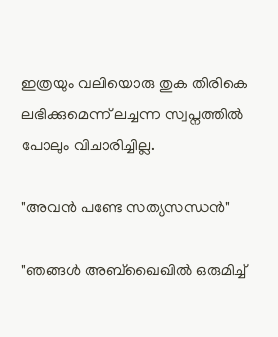ഇത്രയും വലിയൊരു തുക തിരികെ ലഭിക്കുമെന്ന് ലച്ചന്ന സ്വപ്നത്തിൽ പോലും വിചാരിച്ചില്ല.

"അവൻ പണ്ടേ സത്യസന്ധൻ"

"ഞങ്ങൾ അബ്ഖൈഖിൽ ഒരുമിച്ച്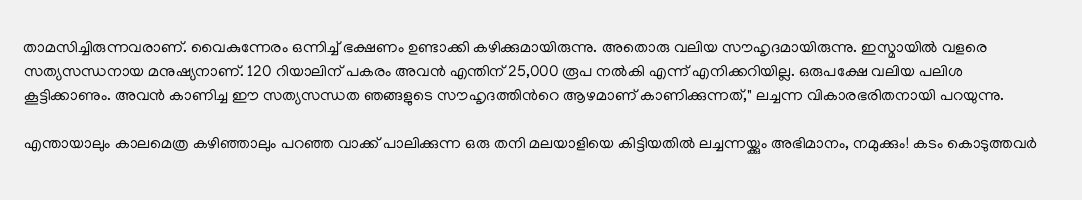താമസിച്ചിരുന്നവരാണ്. വൈകുന്നേരം ഒന്നിച്ച് ഭക്ഷണം ഉണ്ടാക്കി കഴിക്കുമായിരുന്നു. അതൊരു വലിയ സൗഹൃദമായിരുന്നു. ഇസ്മായിൽ വളരെ സത്യസന്ധനായ മനുഷ്യനാണ്. 120 റിയാലിന് പകരം അവൻ എന്തിന് 25,000 രൂപ നൽകി എന്ന് എനിക്കറിയില്ല. ഒരുപക്ഷേ വലിയ പലിശ കൂട്ടിക്കാണും. അവൻ കാണിച്ച ഈ സത്യസന്ധത ഞങ്ങളുടെ സൗഹൃദത്തിന്‍റെ ആഴമാണ് കാണിക്കുന്നത്," ലച്ചന്ന വികാരഭരിതനായി പറയുന്നു.

എന്തായാലും കാലമെത്ര കഴിഞ്ഞാലും പറഞ്ഞ വാക്ക് പാലിക്കുന്ന ഒരു തനി മലയാളിയെ കിട്ടിയതിൽ ലച്ചന്നയ്ക്കും അഭിമാനം, നമുക്കും! കടം കൊടുത്തവർ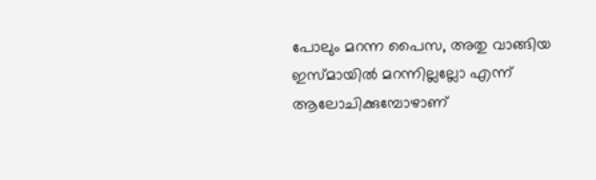പോലും മറന്ന പൈസ, അതു വാങ്ങിയ ഇസ്മായിൽ മറന്നില്ലല്ലോ എന്ന് ആലോചിക്കുമ്പോഴാണ്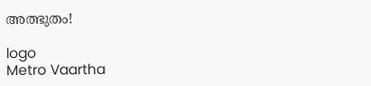അത്ഭുതം!

logo
Metro Vaartha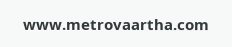www.metrovaartha.com